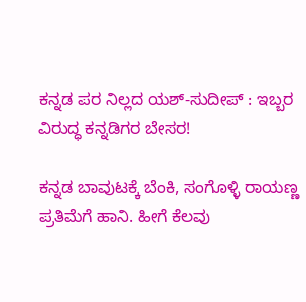ಕನ್ನಡ ಪರ ನಿಲ್ಲದ ಯಶ್-ಸುದೀಪ್‌ : ಇಬ್ಬರ ವಿರುದ್ಧ ಕನ್ನಡಿಗರ ಬೇಸರ!

ಕನ್ನಡ ಬಾವುಟಕ್ಕೆ ಬೆಂಕಿ, ಸಂಗೊಳ್ಳಿ ರಾಯಣ್ಣ ಪ್ರತಿಮೆಗೆ ಹಾನಿ. ಹೀಗೆ ಕೆಲವು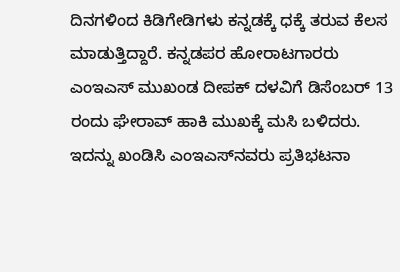ದಿನಗಳಿಂದ ಕಿಡಿಗೇಡಿಗಳು ಕನ್ನಡಕ್ಕೆ ಧಕ್ಕೆ ತರುವ ಕೆಲಸ ಮಾಡುತ್ತಿದ್ದಾರೆ. ಕನ್ನಡಪರ ಹೋರಾಟಗಾರರು ಎಂಇಎಸ್ ಮುಖಂಡ ದೀಪಕ್ ದಳವಿಗೆ ಡಿಸೆಂಬರ್ 13 ರಂದು ಘೇರಾವ್ ಹಾಕಿ ಮುಖಕ್ಕೆ ಮಸಿ ಬಳಿದರು. ಇದನ್ನು ಖಂಡಿಸಿ ಎಂಇಎಸ್‌ನವರು ಪ್ರತಿಭಟನಾ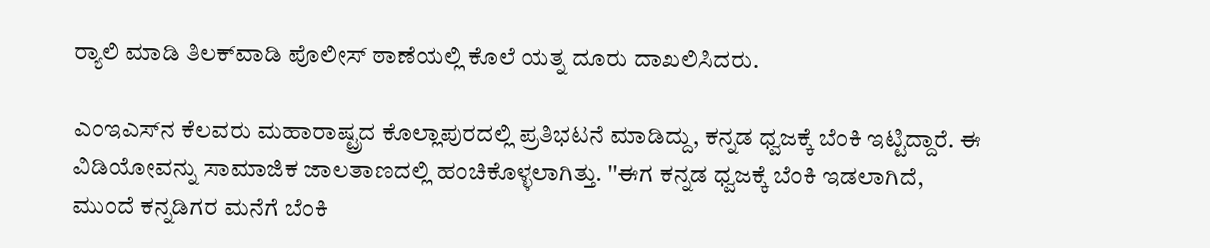ರ್‍ಯಾಲಿ ಮಾಡಿ ತಿಲಕ್‌ವಾಡಿ ಪೊಲೀಸ್ ಠಾಣೆಯಲ್ಲಿ ಕೊಲೆ ಯತ್ನ ದೂರು ದಾಖಲಿಸಿದರು.

ಎಂಇಎಸ್‌ನ ಕೆಲವರು ಮಹಾರಾಷ್ಟ್ರದ ಕೊಲ್ಲಾಪುರದಲ್ಲಿ ಪ್ರತಿಭಟನೆ ಮಾಡಿದ್ದು, ಕನ್ನಡ ಧ್ವಜಕ್ಕೆ ಬೆಂಕಿ ಇಟ್ಟಿದ್ದಾರೆ. ಈ ವಿಡಿಯೋವನ್ನು ಸಾಮಾಜಿಕ ಜಾಲತಾಣದಲ್ಲಿ ಹಂಚಿಕೊಳ್ಳಲಾಗಿತ್ತು. ''ಈಗ ಕನ್ನಡ ಧ್ವಜಕ್ಕೆ ಬೆಂಕಿ ಇಡಲಾಗಿದೆ, ಮುಂದೆ ಕನ್ನಡಿಗರ ಮನೆಗೆ ಬೆಂಕಿ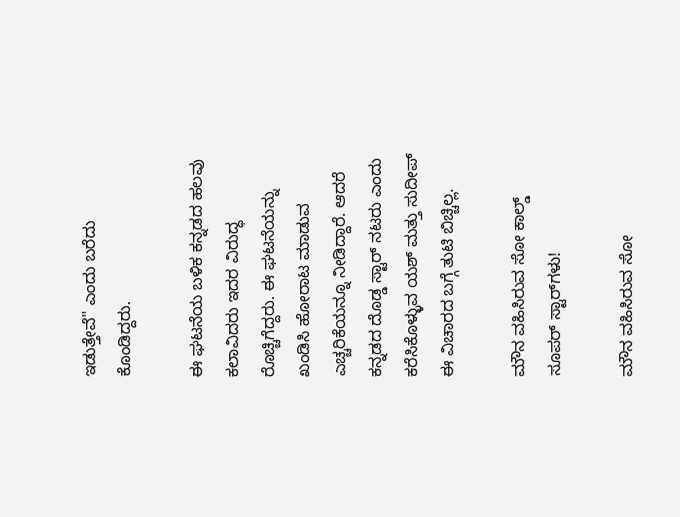ಇಡುತ್ತೇವೆ'' ಎಂದು ಬರೆದು ಕೊಂಡಿದ್ದರು.

ಈ ಘಟನೆಯ ಬಳಿಕ ಕನ್ನಡದ ಹಲವು ಕಲಾವಿದರು ಇದರ ವಿರುದ್ಧ ರೊಚ್ಚಿಗೆದ್ದರು. ಈ ಘಟನೆಯನ್ನು ಖಂಡಿಸಿ ಹೋರಾಟ ಮಾಡುವ ಎಚ್ಚರಿಕೆಯನ್ನೂ ನೀಡಿದ್ದಾರೆ. ಆದರೆ ಕನ್ನಡದ ದೊಡ್ಡ ಸ್ಟಾರ್‌ ನಟರು ಎಂದು ಕರೆಸಿಕೊಳ್ಳುವ ಯಶ್ ಮತ್ತು ಸುದೀಪ್‌ ಈ ವಿಚಾರದ ಬಗ್ಗೆ ತುಟಿ ಬಿಚ್ಚಿಲ್ಲ.

ಮೌನ ವಹಿಸಿರುವ ಸೋ ಕಾಲ್ಡ್ ಸೂಪರ್‌ ಸ್ಟಾರ್‌ಗಳು!

ಮೌನ ವಹಿಸಿರುವ ಸೋ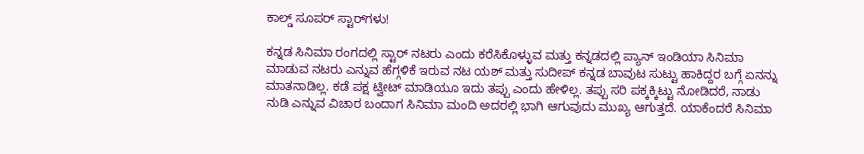ಕಾಲ್ಡ್ ಸೂಪರ್‌ ಸ್ಟಾರ್‌ಗಳು!

ಕನ್ನಡ ಸಿನಿಮಾ ರಂಗದಲ್ಲಿ ಸ್ಟಾರ್‌ ನಟರು ಎಂದು ಕರೆಸಿಕೊಳ್ಳುವ ಮತ್ತು ಕನ್ನಡದಲ್ಲಿ ಪ್ಯಾನ್‌ ಇಂಡಿಯಾ ಸಿನಿಮಾ ಮಾಡುವ ನಟರು ಎನ್ನುವ ಹೆಗ್ಗಳಿಕೆ ಇರುವ ನಟ ಯಶ್ ಮತ್ತು ಸುದೀಪ್‌ ಕನ್ನಡ ಬಾವುಟ ಸುಟ್ಟು ಹಾಕಿದ್ದರ ಬಗ್ಗೆ ಏನನ್ನು ಮಾತನಾಡಿಲ್ಲ. ಕಡೆ ಪಕ್ಷ ಟ್ವೀಟ್‌ ಮಾಡಿಯೂ ಇದು ತಪ್ಪು ಎಂದು ಹೇಳಿಲ್ಲ. ತಪ್ಪು ಸರಿ ಪಕ್ಕಕ್ಕಿಟ್ಟು ನೋಡಿದರೆ, ನಾಡು ನುಡಿ ಎನ್ನುವ ವಿಚಾರ ಬಂದಾಗ ಸಿನಿಮಾ ಮಂದಿ ಅದರಲ್ಲಿ ಭಾಗಿ ಆಗುವುದು ಮುಖ್ಯ ಆಗುತ್ತದೆ. ಯಾಕೆಂದರೆ ಸಿನಿಮಾ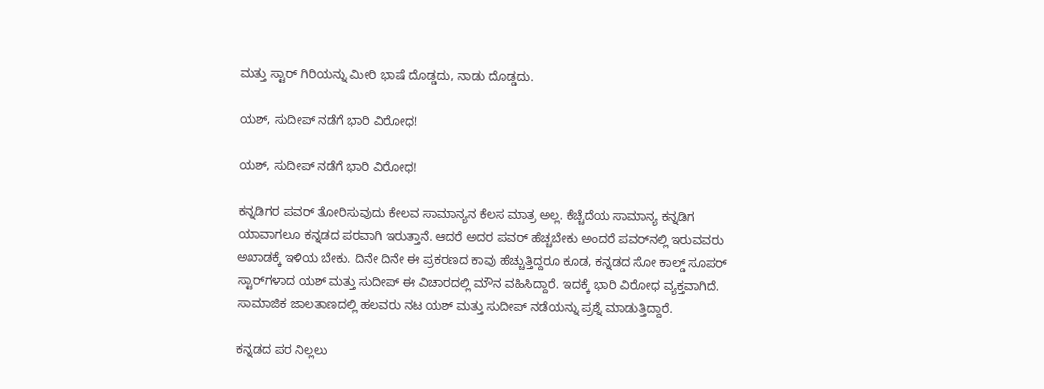ಮತ್ತು ಸ್ಟಾರ್‌ ಗಿರಿಯನ್ನು ಮೀರಿ ಭಾಷೆ ದೊಡ್ಡದು, ನಾಡು ದೊಡ್ಡದು.

ಯಶ್, ಸುದೀಪ್‌ ನಡೆಗೆ ಭಾರಿ ವಿರೋಧ!

ಯಶ್, ಸುದೀಪ್‌ ನಡೆಗೆ ಭಾರಿ ವಿರೋಧ!

ಕನ್ನಡಿಗರ ಪವರ್‌ ತೋರಿಸುವುದು ಕೇಲವ ಸಾಮಾನ್ಯನ ಕೆಲಸ ಮಾತ್ರ ಅಲ್ಲ. ಕೆಚ್ಚೆದೆಯ ಸಾಮಾನ್ಯ ಕನ್ನಡಿಗ ಯಾವಾಗಲೂ ಕನ್ನಡದ ಪರವಾಗಿ ಇರುತ್ತಾನೆ. ಆದರೆ ಅದರ ಪವರ್‌ ಹೆಚ್ಚಬೇಕು ಅಂದರೆ ಪವರ್‌ನಲ್ಲಿ ಇರುವವರು ಅಖಾಡಕ್ಕೆ ಇಳಿಯ ಬೇಕು. ದಿನೇ ದಿನೇ ಈ ಪ್ರಕರಣದ ಕಾವು ಹೆಚ್ಚುತ್ತಿದ್ದರೂ ಕೂಡ, ಕನ್ನಡದ ಸೋ ಕಾಲ್ಡ್‌ ಸೂಪರ್‌ ಸ್ಟಾರ್‌ಗಳಾದ ಯಶ್‌ ಮತ್ತು ಸುದೀಪ್ ಈ ವಿಚಾರದಲ್ಲಿ ಮೌನ ವಹಿಸಿದ್ದಾರೆ. ಇದಕ್ಕೆ ಭಾರಿ ವಿರೋಧ ವ್ಯಕ್ತವಾಗಿದೆ. ಸಾಮಾಜಿಕ ಜಾಲತಾಣದಲ್ಲಿ ಹಲವರು ನಟ ಯಶ್ ಮತ್ತು ಸುದೀಪ್‌ ನಡೆಯನ್ನು ಪ್ರಶ್ನೆ ಮಾಡುತ್ತಿದ್ದಾರೆ.

ಕನ್ನಡದ ಪರ ನಿಲ್ಲಲು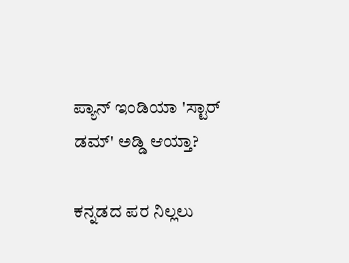ಪ್ಯಾನ್‌ ಇಂಡಿಯಾ 'ಸ್ಟಾರ್‌ ಡಮ್' ಅಡ್ಡಿ ಆಯ್ತಾ?

ಕನ್ನಡದ ಪರ ನಿಲ್ಲಲು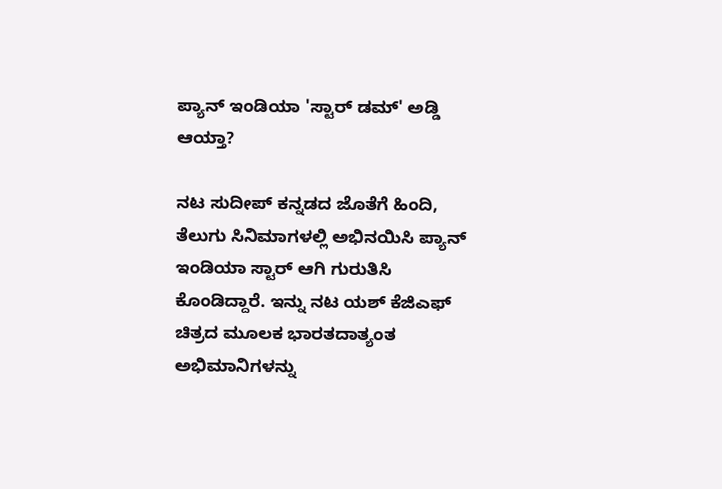ಪ್ಯಾನ್‌ ಇಂಡಿಯಾ 'ಸ್ಟಾರ್‌ ಡಮ್' ಅಡ್ಡಿ ಆಯ್ತಾ?

ನಟ ಸುದೀಪ್‌ ಕನ್ನಡದ ಜೊತೆಗೆ ಹಿಂದಿ, ತೆಲುಗು ಸಿನಿಮಾಗಳಲ್ಲಿ ಅಭಿನಯಿಸಿ ಪ್ಯಾನ್‌ ಇಂಡಿಯಾ ಸ್ಟಾರ್‌ ಆಗಿ ಗುರುತಿಸಿ ಕೊಂಡಿದ್ದಾರೆ. ಇನ್ನು ನಟ ಯಶ್ ಕೆಜಿಎಫ್ ಚಿತ್ರದ ಮೂಲಕ ಭಾರತದಾತ್ಯಂತ ಅಭಿಮಾನಿಗಳನ್ನು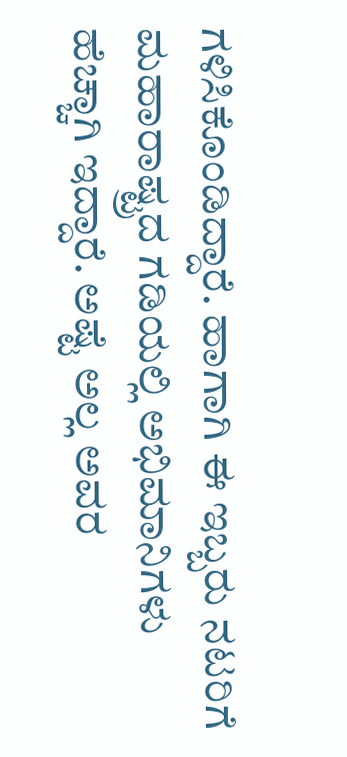ಗಳಿಸಿಕೊಂಡಿದ್ದಾರೆ. ಹಾಗಾಗಿ ಈ ಇಬ್ಬರು ನಟರಿಗೆ ಮಹಾರಾಷ್ಟ್ರದ ಗಡಿಯಲ್ಲಿ ಅಭಿಮಾನಿಗಳು ಹೆಚ್ಚಾಗಿ ಇದ್ದಾರೆ. ಅಷ್ಟೆ ಅಲ್ಲ ಅವರ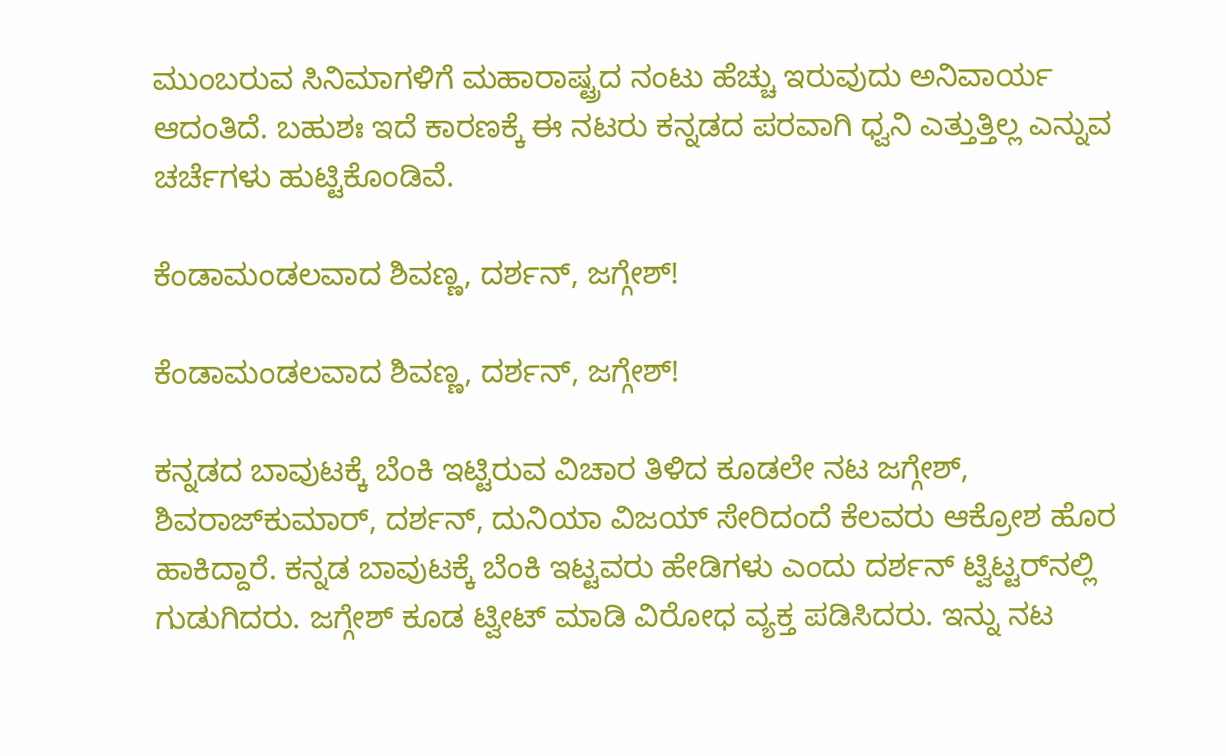ಮುಂಬರುವ ಸಿನಿಮಾಗಳಿಗೆ ಮಹಾರಾಷ್ಟ್ರದ ನಂಟು ಹೆಚ್ಚು ಇರುವುದು ಅನಿವಾರ್ಯ ಆದಂತಿದೆ. ಬಹುಶಃ ಇದೆ ಕಾರಣಕ್ಕೆ ಈ ನಟರು ಕನ್ನಡದ ಪರವಾಗಿ ಧ್ವನಿ ಎತ್ತುತ್ತಿಲ್ಲ ಎನ್ನುವ ಚರ್ಚೆಗಳು ಹುಟ್ಟಿಕೊಂಡಿವೆ.

ಕೆಂಡಾಮಂಡಲವಾದ ಶಿವಣ್ಣ, ದರ್ಶನ್, ಜಗ್ಗೇಶ್!

ಕೆಂಡಾಮಂಡಲವಾದ ಶಿವಣ್ಣ, ದರ್ಶನ್, ಜಗ್ಗೇಶ್!

ಕನ್ನಡದ ಬಾವುಟಕ್ಕೆ ಬೆಂಕಿ ಇಟ್ಟಿರುವ ವಿಚಾರ ತಿಳಿದ ಕೂಡಲೇ ನಟ ಜಗ್ಗೇಶ್, ಶಿವರಾಜ್‌ಕುಮಾರ್, ದರ್ಶನ್, ದುನಿಯಾ ವಿಜಯ್ ಸೇರಿದಂದೆ ಕೆಲವರು ಆಕ್ರೋಶ ಹೊರ ಹಾಕಿದ್ದಾರೆ. ಕನ್ನಡ ಬಾವುಟಕ್ಕೆ ಬೆಂಕಿ ಇಟ್ಟವರು ಹೇಡಿಗಳು ಎಂದು ದರ್ಶನ್‌ ಟ್ವಿಟ್ಟರ್‌ನಲ್ಲಿ ಗುಡುಗಿದರು. ಜಗ್ಗೇಶ್ ಕೂಡ ಟ್ವೀಟ್‌ ಮಾಡಿ ವಿರೋಧ ವ್ಯಕ್ತ ಪಡಿಸಿದರು. ಇನ್ನು ನಟ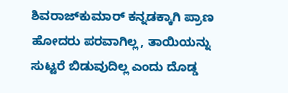ಶಿವರಾಜ್‌ಕುಮಾರ್ ಕನ್ನಡಕ್ಕಾಗಿ ಪ್ರಾಣ ಹೋದರು ಪರವಾಗಿಲ್ಲ, ತಾಯಿಯನ್ನು ಸುಟ್ಟರೆ ಬಿಡುವುದಿಲ್ಲ ಎಂದು ದೊಡ್ಡ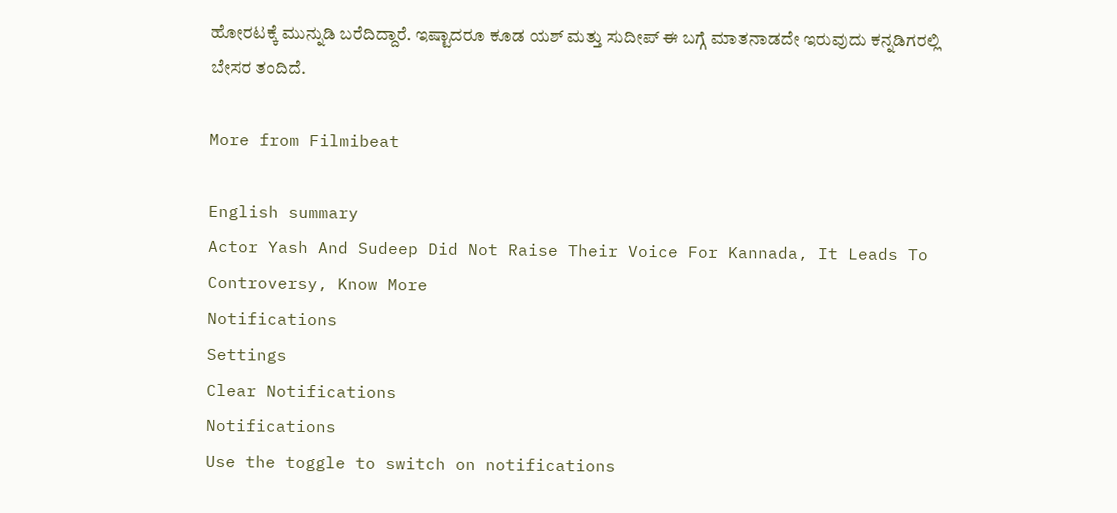ಹೋರಟಕ್ಕೆ ಮುನ್ನುಡಿ ಬರೆದಿದ್ದಾರೆ. ಇಷ್ಟಾದರೂ ಕೂಡ ಯಶ್ ಮತ್ತು ಸುದೀಪ್‌ ಈ ಬಗ್ಗೆ ಮಾತನಾಡದೇ ಇರುವುದು ಕನ್ನಡಿಗರಲ್ಲಿ ಬೇಸರ ತಂದಿದೆ.

More from Filmibeat

English summary
Actor Yash And Sudeep Did Not Raise Their Voice For Kannada, It Leads To Controversy, Know More
Notifications
Settings
Clear Notifications
Notifications
Use the toggle to switch on notifications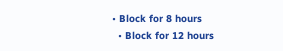• Block for 8 hours
  • Block for 12 hours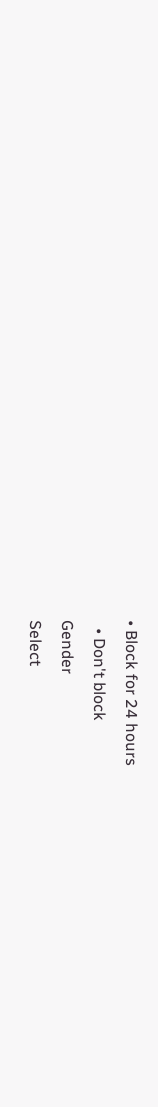• Block for 24 hours
  • Don't block
Gender
Select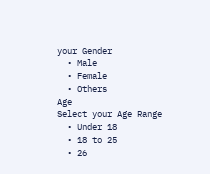your Gender
  • Male
  • Female
  • Others
Age
Select your Age Range
  • Under 18
  • 18 to 25
  • 26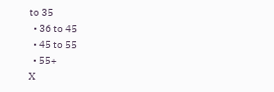to 35
  • 36 to 45
  • 45 to 55
  • 55+
X